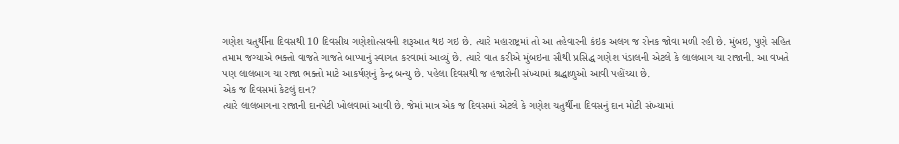ગણેશ ચતુર્થીના દિવસથી 10 દિવસીય ગણેશોત્સવની શરૂઆત થઇ ગઇ છે. ત્યારે મહારાષ્ટ્રમાં તો આ તહેવારની કંઇક અલગ જ રોનક જોવા મળી રહી છે. મુંબઇ, પુણે સહિત તમામ જગ્યાએ ભક્તો વાજતે ગાજતે બાપ્પાનું સ્વાગત કરવામાં આવ્યું છે. ત્યારે વાત કરીએ મુંબઇના સૌથી પ્રસિદ્ધ ગણેશ પંડાલની એટલે કે લાલબાગ ચા રાજાની. આ વખતે પણ લાલબાગ ચા રાજા ભક્તો માટે આકર્ષણનું કેન્દ્ર બન્યુ છે. પહેલા દિવસથી જ હજારોની સંખ્યામાં શ્રદ્ધાળુઓ આવી પહોંચ્યા છે.
એક જ દિવસમાં કેટલું દાન?
ત્યારે લાલબાગના રાજાની દાનપેટી ખોલવામાં આવી છે. જેમાં માત્ર એક જ દિવસમાં એટલે કે ગણેશ ચતુર્થીના દિવસનું દાન મોટી સંખ્યામાં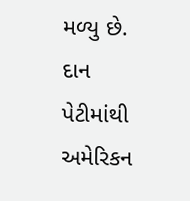મળ્યુ છે. દાન પેટીમાંથી અમેરિકન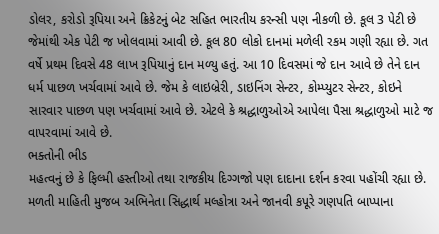ડોલર, કરોડો રૂપિયા અને ક્રિકેટનું બેટ સહિત ભારતીય કરન્સી પણ નીકળી છે. કૂલ 3 પેટી છે જેમાંથી એક પેટી જ ખોલવામાં આવી છે. કૂલ 80 લોકો દાનમાં મળેલી રકમ ગણી રહ્યા છે. ગત વર્ષે પ્રથમ દિવસે 48 લાખ રૂપિયાનું દાન મળ્યુ હતું. આ 10 દિવસમાં જે દાન આવે છે તેને દાન ધર્મ પાછળ ખર્ચવામાં આવે છે. જેમ કે લાઇબ્રેરી, ડાઇનિંગ સેન્ટર, કોમ્પ્યુટર સેન્ટર, કોઇને સારવાર પાછળ પણ ખર્ચવામાં આવે છે. એટલે કે શ્રદ્ધાળુઓએ આપેલા પૈસા શ્રદ્ધાળુઓ માટે જ વાપરવામાં આવે છે.
ભક્તોની ભીડ
મહત્વનું છે કે ફિલ્મી હસ્તીઓ તથા રાજકીય દિગ્ગજો પણ દાદાના દર્શન કરવા પહોંચી રહ્યા છે. મળતી માહિતી મુજબ અભિનેતા સિદ્ધાર્થ મલ્હોત્રા અને જાનવી કપૂરે ગણપતિ બાપ્પાના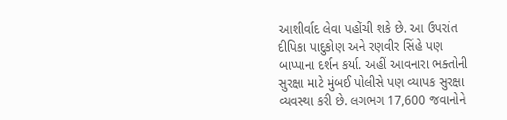આશીર્વાદ લેવા પહોંચી શકે છે. આ ઉપરાંત દીપિકા પાદુકોણ અને રણવીર સિંહે પણ બાપ્પાના દર્શન કર્યા. અહીં આવનારા ભક્તોની સુરક્ષા માટે મુંબઈ પોલીસે પણ વ્યાપક સુરક્ષા વ્યવસ્થા કરી છે. લગભગ 17,600 જવાનોને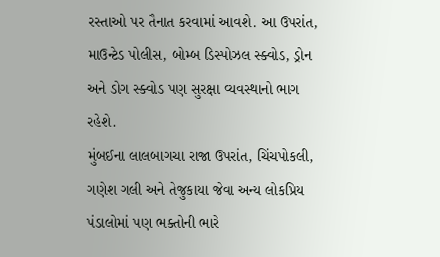રસ્તાઓ પર તૈનાત કરવામાં આવશે. આ ઉપરાંત, માઉન્ટેડ પોલીસ, બોમ્બ ડિસ્પોઝલ સ્ક્વોડ, ડ્રોન અને ડોગ સ્ક્વોડ પણ સુરક્ષા વ્યવસ્થાનો ભાગ રહેશે.
મુંબઈના લાલબાગચા રાજા ઉપરાંત, ચિંચપોકલી, ગણેશ ગલી અને તેજુકાયા જેવા અન્ય લોકપ્રિય પંડાલોમાં પણ ભક્તોની ભારે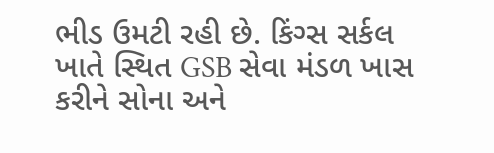ભીડ ઉમટી રહી છે. કિંગ્સ સર્કલ ખાતે સ્થિત GSB સેવા મંડળ ખાસ કરીને સોના અને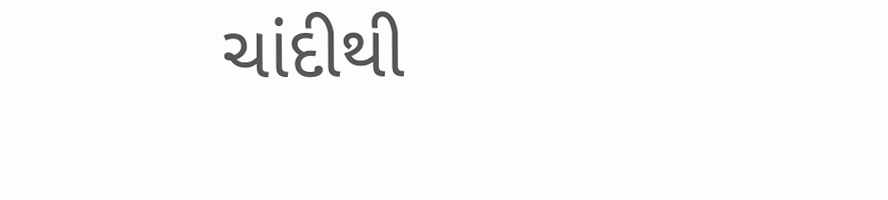ચાંદીથી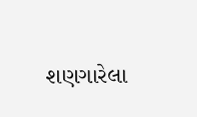શણગારેલા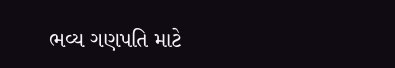ભવ્ય ગણપતિ માટે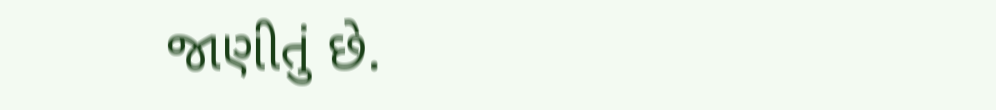જાણીતું છે.